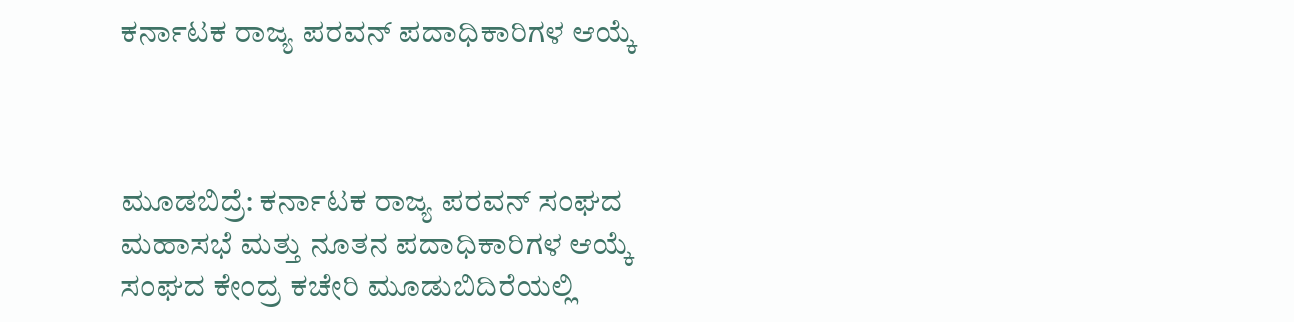ಕರ್ನಾಟಕ ರಾಜ್ಯ ಪರವನ್ ಪದಾಧಿಕಾರಿಗಳ ಆಯ್ಕೆ



ಮೂಡಬಿದ್ರೆ: ಕರ್ನಾಟಕ ರಾಜ್ಯ ಪರವನ್ ಸಂಘದ ಮಹಾಸಭೆ ಮತ್ತು ನೂತನ ಪದಾಧಿಕಾರಿಗಳ ಆಯ್ಕೆ ಸಂಘದ ಕೇಂದ್ರ ಕಚೇರಿ ಮೂಡುಬಿದಿರೆಯಲ್ಲಿ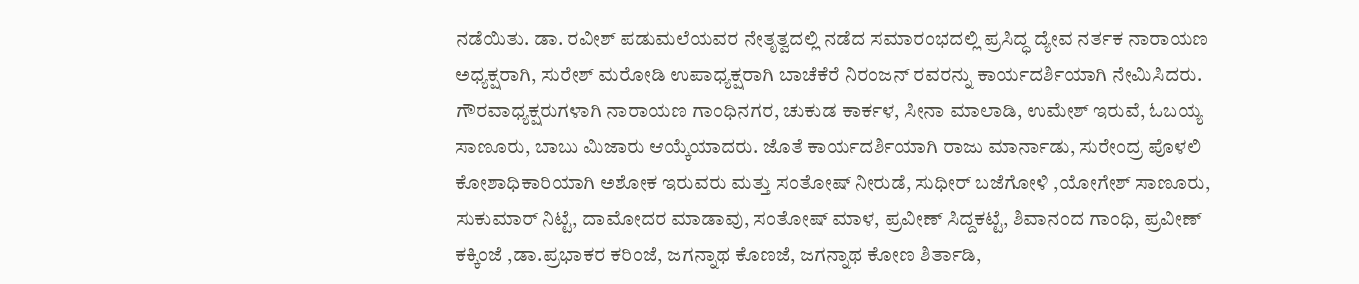ನಡೆಯಿತು. ಡಾ. ರವೀಶ್ ಪಡುಮಲೆಯವರ ನೇತೃತ್ವದಲ್ಲಿ ನಡೆದ ಸಮಾರಂಭದಲ್ಲಿ ಪ್ರಸಿದ್ಧ ದ್ಯೇವ ನರ್ತಕ ನಾರಾಯಣ ಅಧ್ಯಕ್ಷರಾಗಿ, ಸುರೇಶ್ ಮರೋಡಿ ಉಪಾಧ್ಯಕ್ಷರಾಗಿ ಬಾಚೆಕೆರೆ ನಿರಂಜನ್ ರವರನ್ನು ಕಾರ್ಯದರ್ಶಿಯಾಗಿ ನೇಮಿಸಿದರು. ಗೌರವಾಧ್ಯಕ್ಷರುಗಳಾಗಿ ನಾರಾಯಣ ಗಾಂಧಿನಗರ, ಚುಕುಡ ಕಾರ್ಕಳ, ಸೀನಾ ಮಾಲಾಡಿ, ಉಮೇಶ್ ಇರುವೆ, ಓಬಯ್ಯ ಸಾಣೂರು, ಬಾಬು ಮಿಜಾರು ಆಯ್ಕೆಯಾದರು. ಜೊತೆ ಕಾರ್ಯದರ್ಶಿಯಾಗಿ ರಾಜು ಮಾರ್ನಾಡು, ಸುರೇಂದ್ರ ಪೊಳಲಿ ಕೋಶಾಧಿಕಾರಿಯಾಗಿ ಅಶೋಕ ಇರುವರು ಮತ್ತು ಸಂತೋಷ್ ನೀರುಡೆ, ಸುಧೀರ್ ಬಜೆಗೋಳಿ ,ಯೋಗೇಶ್ ಸಾಣೂರು, ಸುಕುಮಾರ್ ನಿಟ್ಟೆ, ದಾಮೋದರ ಮಾಡಾವು, ಸಂತೋಷ್ ಮಾಳ, ಪ್ರವೀಣ್ ಸಿದ್ದಕಟ್ಟೆ, ಶಿವಾನಂದ ಗಾಂಧಿ, ಪ್ರವೀಣ್ ಕಕ್ಕಿಂಜೆ ,ಡಾ.ಪ್ರಭಾಕರ ಕರಿಂಜೆ, ಜಗನ್ನಾಥ ಕೊಣಜೆ, ಜಗನ್ನಾಥ ಕೋಣ ಶಿರ್ತಾಡಿ,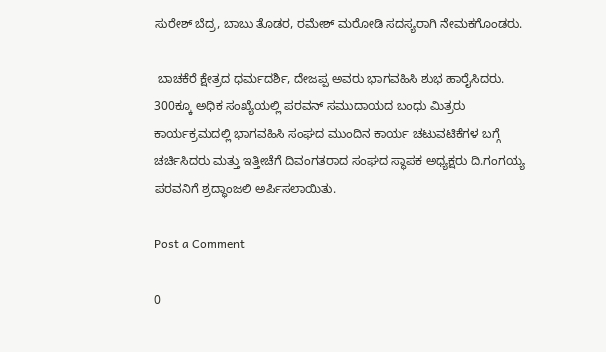ಸುರೇಶ್ ಬೆದ್ರ, ಬಾಬು ತೊಡರ, ರಮೇಶ್ ಮರೋಡಿ ಸದಸ್ಯರಾಗಿ ನೇಮಕಗೊಂಡರು.

 ಬಾಚಕೆರೆ ಕ್ಷೇತ್ರದ ಧರ್ಮದರ್ಶಿ, ದೇಜಪ್ಪ ಅವರು ಭಾಗವಹಿಸಿ ಶುಭ ಹಾರೈಸಿದರು. 300ಕ್ಕೂ ಅಧಿಕ ಸಂಖ್ಯೆಯಲ್ಲಿ ಪರವನ್ ಸಮುದಾಯದ ಬಂಧು ಮಿತ್ರರು ಕಾರ್ಯಕ್ರಮದಲ್ಲಿ ಭಾಗವಹಿಸಿ ಸಂಘದ ಮುಂದಿನ ಕಾರ್ಯ ಚಟುವಟಿಕೆಗಳ ಬಗ್ಗೆ ಚರ್ಚಿಸಿದರು ಮತ್ತು ಇತ್ತೀಚೆಗೆ ದಿವಂಗತರಾದ ಸಂಘದ ಸ್ಥಾಪಕ ಅಧ್ಯಕ್ಷರು ದಿ.ಗಂಗಯ್ಯ ಪರವನಿಗೆ ಶ್ರದ್ಧಾಂಜಲಿ ಅರ್ಪಿಸಲಾಯಿತು.

Post a Comment

0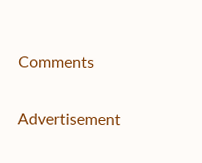Comments

Advertisement